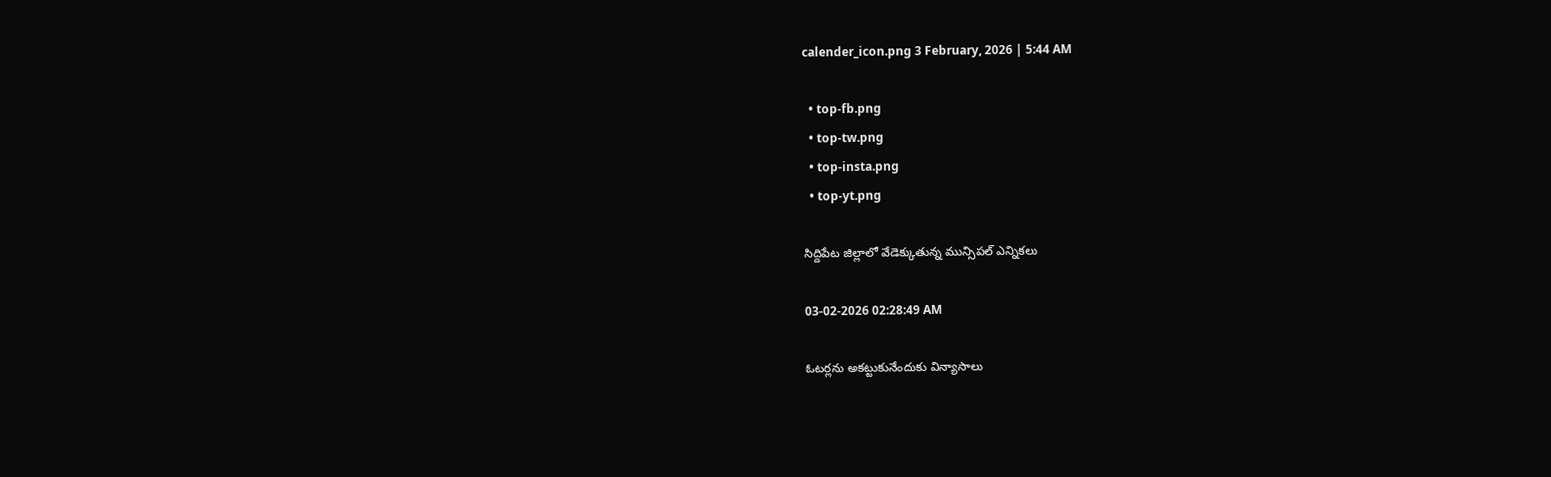calender_icon.png 3 February, 2026 | 5:44 AM

  • top-fb.png
  • top-tw.png
  • top-insta.png
  • top-yt.png

సిద్దిపేట జిల్లాలో వేడెక్కుతున్న మున్సిపల్ ఎన్నికలు

03-02-2026 02:28:49 AM

ఓటర్లను అకట్టుకునేందుకు విన్యాసాలు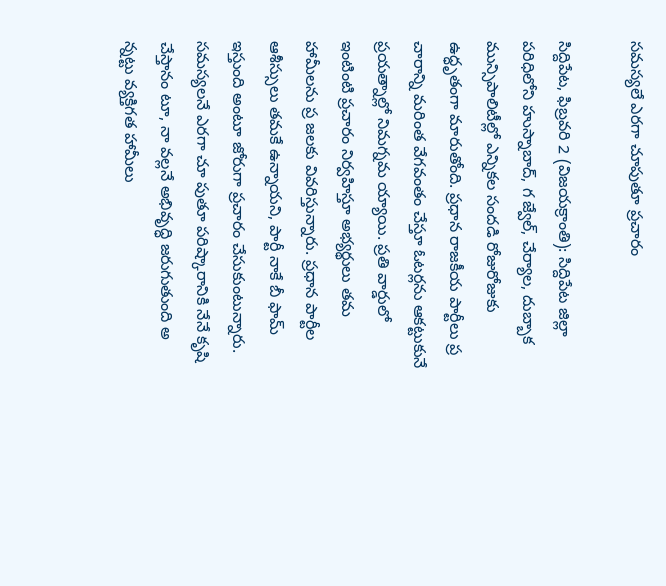సమస్యలే ఎరగా చూపుతూ ప్రచారం

సిద్దిపేట, ఫిబ్రవరి 2 (విజయక్రాంతి): సిద్దిపేట జిల్లా పరిధిలోని హుస్నాబాద్, గ జ్వేల్, చేర్యాల, దుబ్బాక మున్సిపాలిటీల్లో ఎన్నికల సందడి రోజురోజుకు ఉద్ధృతంగా మారుతోంది. ప్రధాన రాజకీయ పార్టీలు ప్ర చారాన్ని మరింత వేగవంతం చేస్తూ ఓటర్లను ఆకట్టుకునే ప్రయత్నాల్లో నిమగ్నమ య్యాయి. ప్రతి వార్డులో ఇంటింటి ప్రచారం నిర్వహిస్తూ అభ్యర్థులు తమ హామీలను ప్ర జలకు వివరిస్తున్నారు. ప్రధాన పార్టీల ఆశీస్సులు తమకే ఉన్నాయని, పార్టీ నాకే బీ ఫామ్ ఇస్తుంది అంటూ జోరుగా ప్రచారం చేసుకుంటున్నారు. సమస్యలనే ఎరగా చూ పుతూ పరిష్కారానికి నేనే కృషి చేస్తానం టూ, నా వల్లనే అభివృద్ధి జరుగుతుంది అ న్నట్టు వ్యక్తిగత హామీలు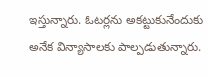ఇస్తున్నారు. ఓటర్లను అకట్టుకునేందుకు అనేక విన్యాసాలకు పాల్పడుతున్నారు.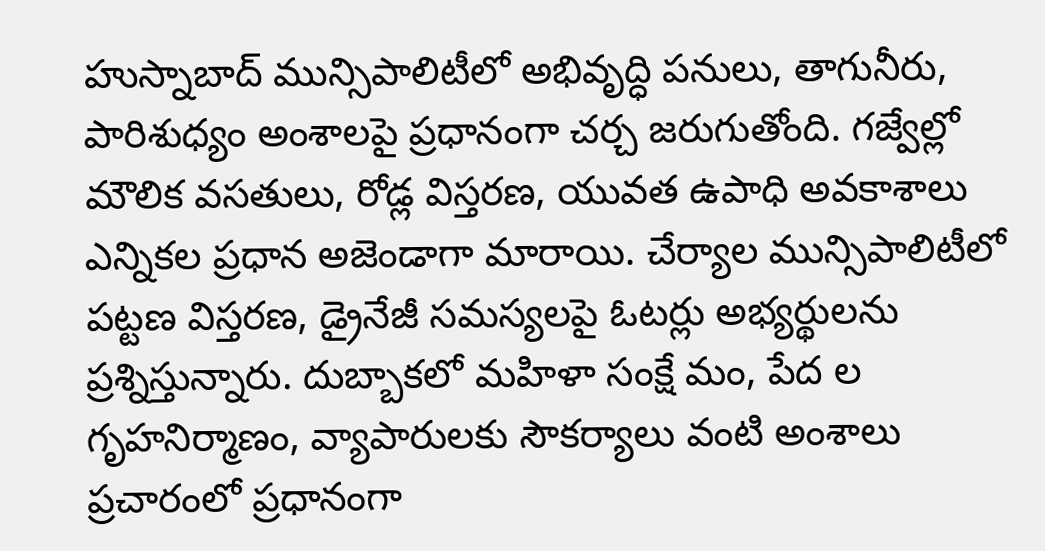హుస్నాబాద్ మున్సిపాలిటీలో అభివృద్ధి పనులు, తాగునీరు, పారిశుధ్యం అంశాలపై ప్రధానంగా చర్చ జరుగుతోంది. గజ్వేల్లో మౌలిక వసతులు, రోడ్ల విస్తరణ, యువత ఉపాధి అవకాశాలు ఎన్నికల ప్రధాన అజెండాగా మారాయి. చేర్యాల మున్సిపాలిటీలో పట్టణ విస్తరణ, డ్రైనేజీ సమస్యలపై ఓటర్లు అభ్యర్థులను ప్రశ్నిస్తున్నారు. దుబ్బాకలో మహిళా సంక్షే మం, పేద ల గృహనిర్మాణం, వ్యాపారులకు సౌకర్యాలు వంటి అంశాలు ప్రచారంలో ప్రధానంగా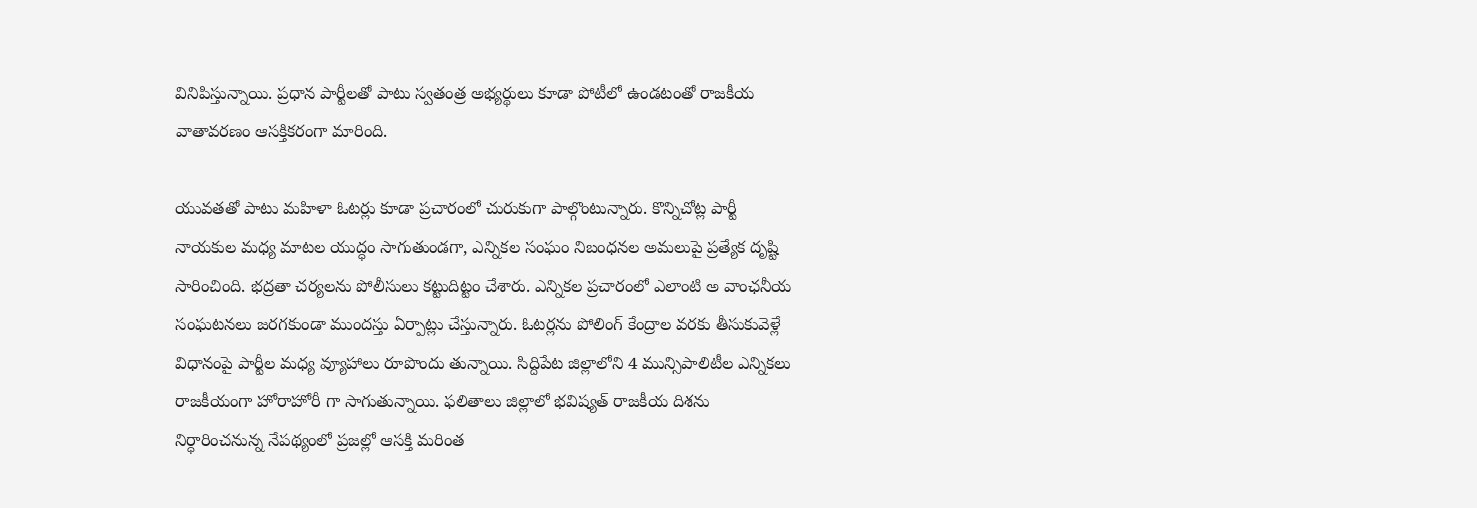వినిపిస్తున్నాయి. ప్రధాన పార్టీలతో పాటు స్వతంత్ర అభ్యర్థులు కూడా పోటీలో ఉండటంతో రాజకీయ వాతావరణం ఆసక్తికరంగా మారింది.

యువతతో పాటు మహిళా ఓటర్లు కూడా ప్రచారంలో చురుకుగా పాల్గొంటున్నారు. కొన్నిచోట్ల పార్టీ నాయకుల మధ్య మాటల యుద్ధం సాగుతుండగా, ఎన్నికల సంఘం నిబంధనల అమలుపై ప్రత్యేక దృష్టి సారించింది. భద్రతా చర్యలను పోలీసులు కట్టుదిట్టం చేశారు. ఎన్నికల ప్రచారంలో ఎలాంటి అ వాంఛనీయ సంఘటనలు జరగకుండా ముందస్తు ఏర్పాట్లు చేస్తున్నారు. ఓటర్లను పోలింగ్ కేంద్రాల వరకు తీసుకువెళ్లే విధానంపై పార్టీల మధ్య వ్యూహాలు రూపొందు తున్నాయి. సిద్దిపేట జిల్లాలోని 4 మున్సిపాలిటీల ఎన్నికలు రాజకీయంగా హోరాహోరీ గా సాగుతున్నాయి. ఫలితాలు జిల్లాలో భవిష్యత్ రాజకీయ దిశను నిర్ధారించనున్న నేపథ్యంలో ప్రజల్లో ఆసక్తి మరింత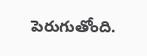పెరుగుతోంది.